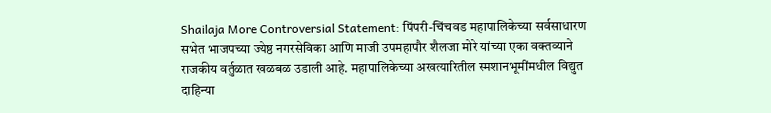Shailaja More Controversial Statement: पिंपरी-चिंचवड महापालिकेच्या सर्वसाधारण सभेत भाजपच्या ज्येष्ठ नगरसेविका आणि माजी उपमहापौर शैलजा मोरे यांच्या एका वक्तव्याने राजकीय वर्तुळात खळबळ उडाली आहे. महापालिकेच्या अखत्यारितील स्मशानभूमींमधील विद्युत दाहिन्या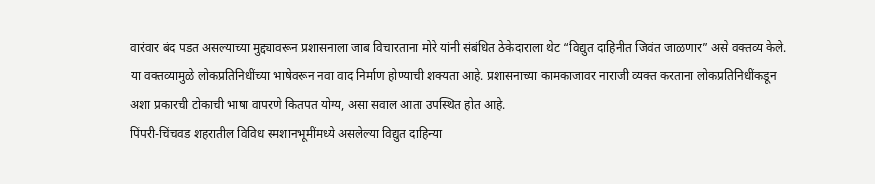वारंवार बंद पडत असल्याच्या मुद्द्यावरून प्रशासनाला जाब विचारताना मोरे यांनी संबंधित ठेकेदाराला थेट “विद्युत दाहिनीत जिवंत जाळणार” असे वक्तव्य केले.
या वक्तव्यामुळे लोकप्रतिनिधींच्या भाषेवरून नवा वाद निर्माण होण्याची शक्यता आहे. प्रशासनाच्या कामकाजावर नाराजी व्यक्त करताना लोकप्रतिनिधींकडून अशा प्रकारची टोकाची भाषा वापरणे कितपत योग्य, असा सवाल आता उपस्थित होत आहे.
पिंपरी-चिंचवड शहरातील विविध स्मशानभूमींमध्ये असलेल्या विद्युत दाहिन्या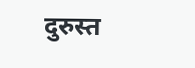दुरुस्त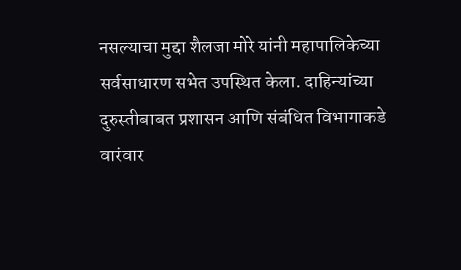नसल्याचा मुद्दा शैलजा मोरे यांनी महापालिकेच्या सर्वसाधारण सभेत उपस्थित केला. दाहिन्यांच्या दुरुस्तीबाबत प्रशासन आणि संबंधित विभागाकडे वारंवार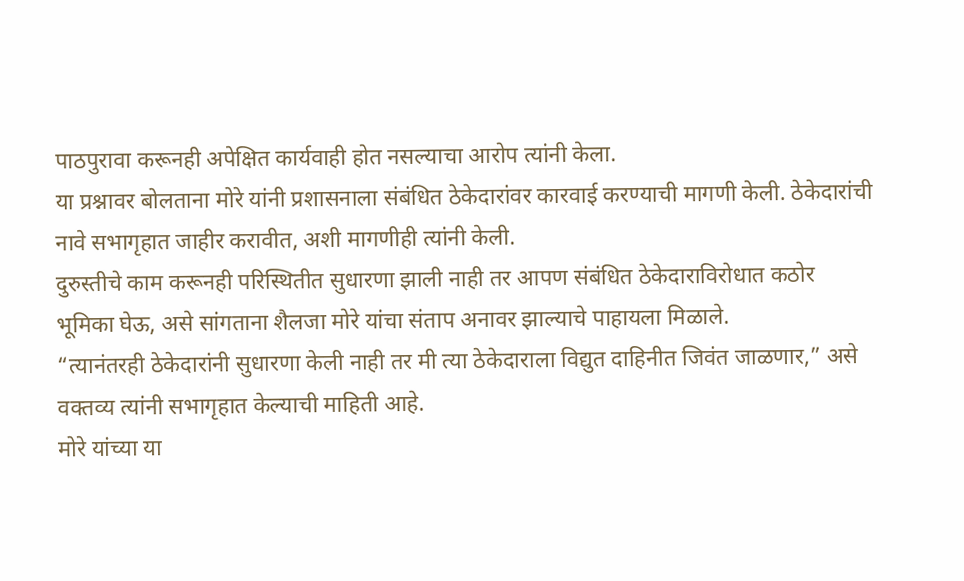पाठपुरावा करूनही अपेक्षित कार्यवाही होत नसल्याचा आरोप त्यांनी केला.
या प्रश्नावर बोलताना मोरे यांनी प्रशासनाला संबंधित ठेकेदारांवर कारवाई करण्याची मागणी केली. ठेकेदारांची नावे सभागृहात जाहीर करावीत, अशी मागणीही त्यांनी केली.
दुरुस्तीचे काम करूनही परिस्थितीत सुधारणा झाली नाही तर आपण संबंधित ठेकेदाराविरोधात कठोर भूमिका घेऊ, असे सांगताना शैलजा मोरे यांचा संताप अनावर झाल्याचे पाहायला मिळाले.
“त्यानंतरही ठेकेदारांनी सुधारणा केली नाही तर मी त्या ठेकेदाराला विद्युत दाहिनीत जिवंत जाळणार,” असे वक्तव्य त्यांनी सभागृहात केल्याची माहिती आहे.
मोरे यांच्या या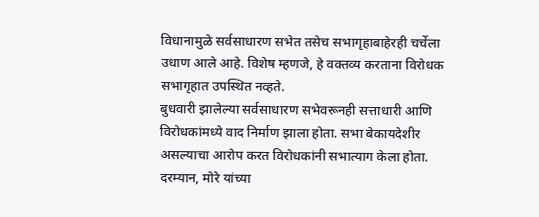विधानामुळे सर्वसाधारण सभेत तसेच सभागृहाबाहेरही चर्चेला उधाण आले आहे. विशेष म्हणजे, हे वक्तव्य करताना विरोधक सभागृहात उपस्थित नव्हते.
बुधवारी झालेल्या सर्वसाधारण सभेवरूनही सत्ताधारी आणि विरोधकांमध्ये वाद निर्माण झाला होता. सभा बेकायदेशीर असल्याचा आरोप करत विरोधकांनी सभात्याग केला होता. दरम्यान, मोरे यांच्या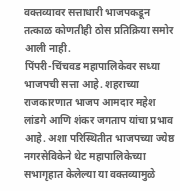वक्तव्यावर सत्ताधारी भाजपकडून तत्काळ कोणतीही ठोस प्रतिक्रिया समोर आली नाही.
पिंपरी-चिंचवड महापालिकेवर सध्या भाजपची सत्ता आहे. शहराच्या राजकारणात भाजप आमदार महेश लांडगे आणि शंकर जगताप यांचा प्रभाव आहे. अशा परिस्थितीत भाजपच्या ज्येष्ठ नगरसेविकेने थेट महापालिकेच्या सभागृहात केलेल्या या वक्तव्यामुळे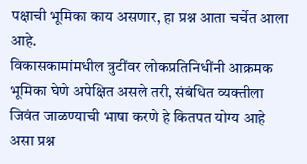पक्षाची भूमिका काय असणार, हा प्रश्न आता चर्चेत आला आहे.
विकासकामांमधील त्रुटींवर लोकप्रतिनिधींनी आक्रमक भूमिका घेणे अपेक्षित असले तरी, संबंधित व्यक्तीला जिवंत जाळण्याची भाषा करणे हे कितपत योग्य आहे असा प्रश्न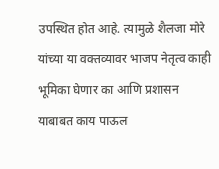उपस्थित होत आहे. त्यामुळे शैलजा मोरे यांच्या या वक्तव्यावर भाजप नेतृत्व काही भूमिका घेणार का आणि प्रशासन याबाबत काय पाऊल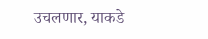उचलणार, याकडे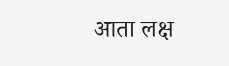आता लक्ष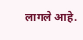लागले आहे.